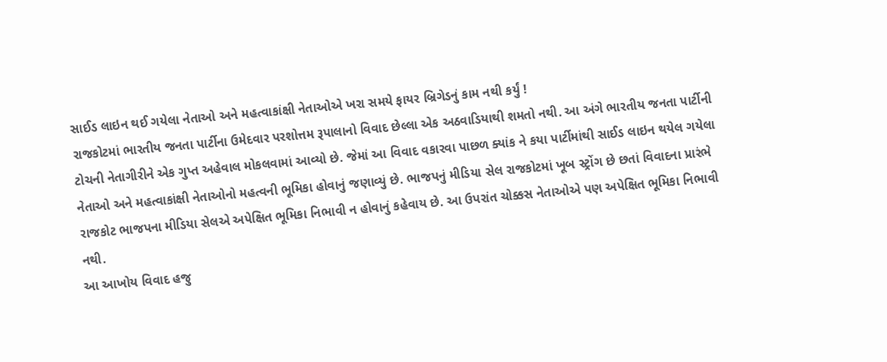સાઈડ લાઇન થઈ ગયેલા નેતાઓ અને મહત્વાકાંક્ષી નેતાઓએ ખરા સમયે ફાયર બ્રિગેડનું કામ નથી કર્યું !
રાજકોટમાં ભારતીય જનતા પાર્ટીના ઉમેદવાર પરશોત્તમ રૂપાલાનો વિવાદ છેલ્લા એક અઠવાડિયાથી શમતો નથી. આ અંગે ભારતીય જનતા પાર્ટીની ટોચની નેતાગીરીને એક ગુપ્ત અહેવાલ મોકલવામાં આવ્યો છે. જેમાં આ વિવાદ વકારવા પાછળ ક્યાંક ને કયા પાર્ટીમાંથી સાઈડ લાઇન થયેલ ગયેલા નેતાઓ અને મહત્વાકાંક્ષી નેતાઓનો મહત્વની ભૂમિકા હોવાનું જણાવ્યું છે. ભાજપનું મીડિયા સેલ રાજકોટમાં ખૂબ સ્ટ્રોંગ છે છતાં વિવાદના પ્રારંભે રાજકોટ ભાજપના મીડિયા સેલએ અપેક્ષિત ભૂમિકા નિભાવી ન હોવાનું કહેવાય છે. આ ઉપરાંત ચોક્કસ નેતાઓએ પણ અપેક્ષિત ભૂમિકા નિભાવી નથી.
આ આખોય વિવાદ હજુ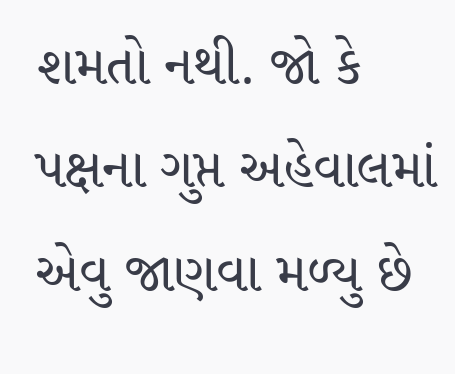શમતો નથી. જો કે પક્ષના ગુપ્ત અહેવાલમાં એવુ જાણવા મળ્યુ છે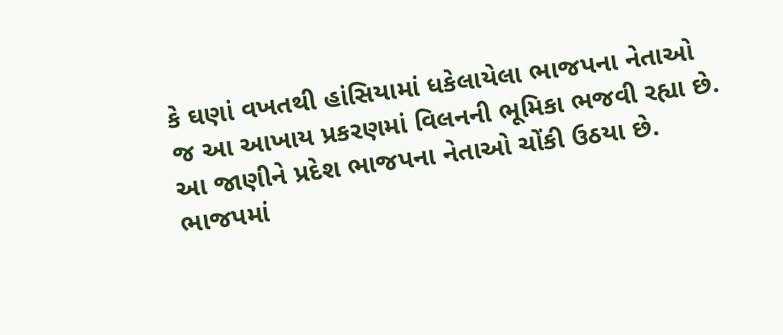કે ઘણાં વખતથી હાંસિયામાં ધકેલાયેલા ભાજપના નેતાઓ જ આ આખાય પ્રકરણમાં વિલનની ભૂમિકા ભજવી રહ્યા છે. આ જાણીને પ્રદેશ ભાજપના નેતાઓ ચોંકી ઉઠયા છે.
ભાજપમાં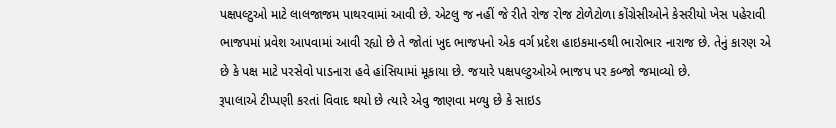પક્ષપલ્ટુઓ માટે લાલજાજમ પાથરવામાં આવી છે. એટલુ જ નહીં જે રીતે રોજ રોજ ટોળેટોળા કોંગ્રેસીઓને કેસરીયો ખેસ પહેરાવી ભાજપમાં પ્રવેશ આપવામાં આવી રહ્યો છે તે જોતાં ખુદ ભાજપનો એક વર્ગ પ્રદેશ હાઇકમાન્ડથી ભારોભાર નારાજ છે. તેનું કારણ એ છે કે પક્ષ માટે પરસેવો પાડનારા હવે હાંસિયામાં મૂકાયા છે. જયારે પક્ષપલ્ટુઓએ ભાજપ પર કબ્જો જમાવ્યો છે.
રૂપાલાએ ટીપ્પણી કરતાં વિવાદ થયો છે ત્યારે એવુ જાણવા મળ્યુ છે કે સાઇડ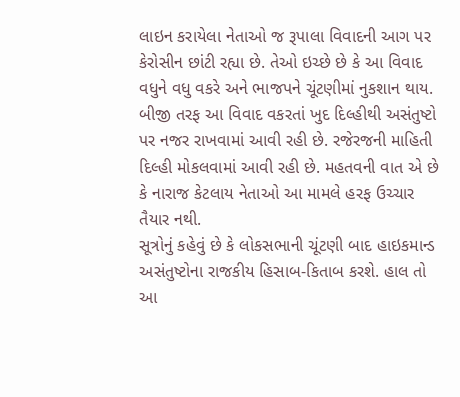લાઇન કરાયેલા નેતાઓ જ રૂપાલા વિવાદની આગ પર કેરોસીન છાંટી રહ્યા છે. તેઓ ઇચ્છે છે કે આ વિવાદ વધુને વધુ વકરે અને ભાજપને ચૂંટણીમાં નુકશાન થાય. બીજી તરફ આ વિવાદ વકરતાં ખુદ દિલ્હીથી અસંતુષ્ટો પર નજર રાખવામાં આવી રહી છે. રજેરજની માહિતી દિલ્હી મોકલવામાં આવી રહી છે. મહતવની વાત એ છે કે નારાજ કેટલાય નેતાઓ આ મામલે હરફ ઉચ્ચાર તૈયાર નથી.
સૂત્રોનું કહેવું છે કે લોકસભાની ચૂંટણી બાદ હાઇકમાન્ડ અસંતુષ્ટોના રાજકીય હિસાબ-કિતાબ કરશે. હાલ તો આ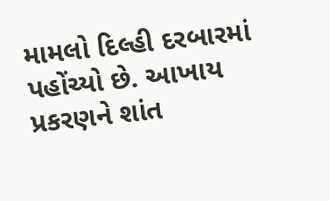મામલો દિલ્હી દરબારમાં પહોંચ્યો છે. આખાય પ્રકરણને શાંત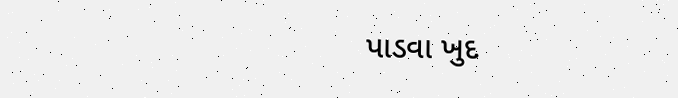પાડવા ખુદ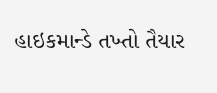હાઇકમાન્ડે તખ્તો તૈયાર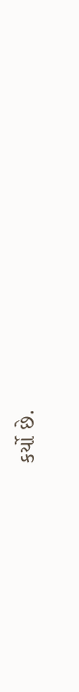કર્યો છે.